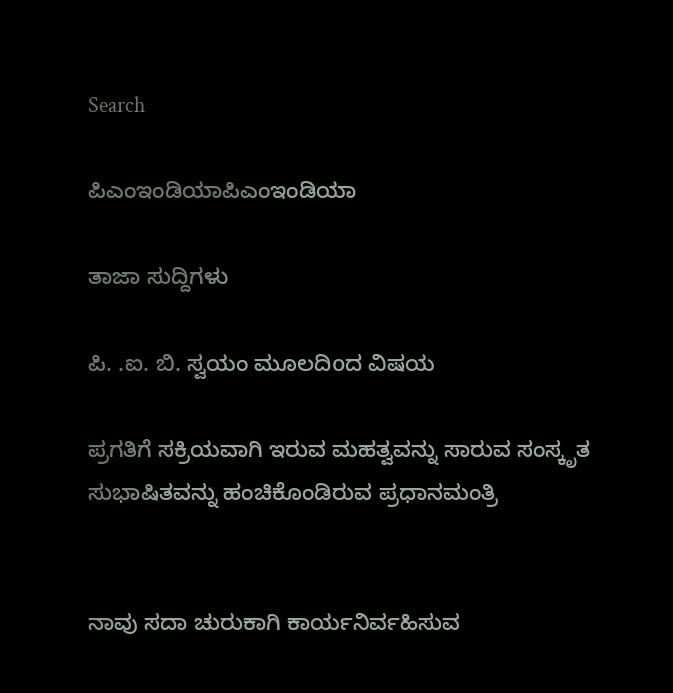Search

ಪಿಎಂಇಂಡಿಯಾಪಿಎಂಇಂಡಿಯಾ

ತಾಜಾ ಸುದ್ದಿಗಳು

ಪಿ. .ಐ. ಬಿ. ಸ್ವಯಂ ಮೂಲದಿoದ ವಿಷಯ

ಪ್ರಗತಿಗೆ ಸಕ್ರಿಯವಾಗಿ ಇರುವ ಮಹತ್ವವನ್ನು ಸಾರುವ ಸಂಸ್ಕೃತ ಸುಭಾಷಿತವನ್ನು ಹಂಚಿಕೊಂಡಿರುವ ಪ್ರಧಾನಮಂತ್ರಿ


ನಾವು ಸದಾ ಚುರುಕಾಗಿ ಕಾರ್ಯನಿರ್ವಹಿಸುವ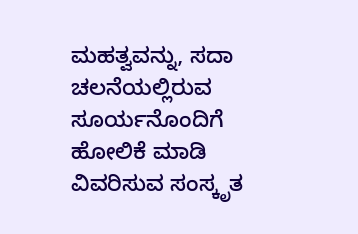ಮಹತ್ವವನ್ನು, ಸದಾ ಚಲನೆಯಲ್ಲಿರುವ ಸೂರ್ಯನೊಂದಿಗೆ ಹೋಲಿಕೆ ಮಾಡಿ ವಿವರಿಸುವ ಸಂಸ್ಕೃತ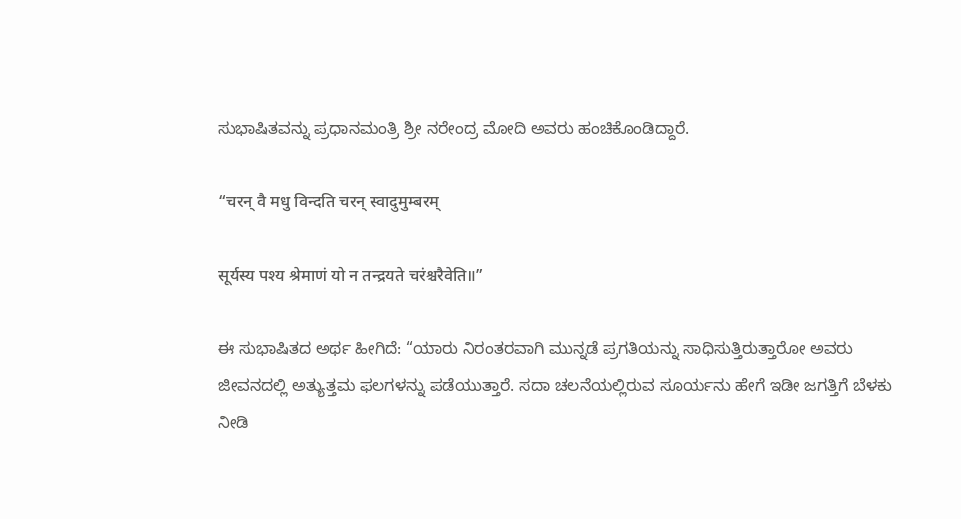ಸುಭಾಷಿತವನ್ನು ಪ್ರಧಾನಮಂತ್ರಿ ಶ್ರೀ ನರೇಂದ್ರ ಮೋದಿ ಅವರು ಹಂಚಿಕೊಂಡಿದ್ದಾರೆ.

“चरन् वै मधु विन्दति चरन् स्वादुमुम्बरम्

सूर्यस्य पश्य श्रेमाणं यो न तन्द्रयते चरंश्चरैवेति॥”

ಈ ಸುಭಾಷಿತದ ಅರ್ಥ ಹೀಗಿದೆ: “ಯಾರು ನಿರಂತರವಾಗಿ ಮುನ್ನಡೆ ಪ್ರಗತಿಯನ್ನು ಸಾಧಿಸುತ್ತಿರುತ್ತಾರೋ ಅವರು ಜೀವನದಲ್ಲಿ ಅತ್ಯುತ್ತಮ ಫಲಗಳನ್ನು ಪಡೆಯುತ್ತಾರೆ. ಸದಾ ಚಲನೆಯಲ್ಲಿರುವ ಸೂರ್ಯನು ಹೇಗೆ ಇಡೀ ಜಗತ್ತಿಗೆ ಬೆಳಕು ನೀಡಿ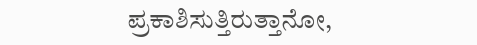ಪ್ರಕಾಶಿಸುತ್ತಿರುತ್ತಾನೋ,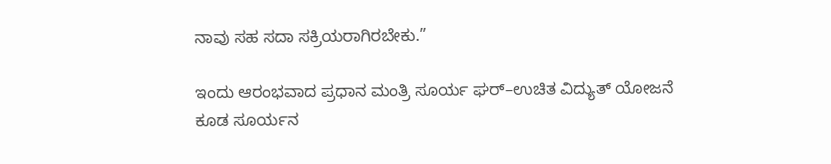ನಾವು ಸಹ ಸದಾ ಸಕ್ರಿಯರಾಗಿರಬೇಕು.”

ಇಂದು ಆರಂಭವಾದ ಪ್ರಧಾನ ಮಂತ್ರಿ ಸೂರ್ಯ ಘರ್–ಉಚಿತ ವಿದ್ಯುತ್ ಯೋಜನೆ ಕೂಡ ಸೂರ್ಯನ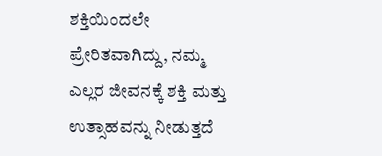ಶಕ್ತಿಯಿಂದಲೇ ಪ್ರೇರಿತವಾಗಿದ್ದು, ನಮ್ಮ ಎಲ್ಲರ ಜೀವನಕ್ಕೆ ಶಕ್ತಿ ಮತ್ತು ಉತ್ಸಾಹವನ್ನು ನೀಡುತ್ತದೆ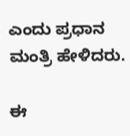ಎಂದು ಪ್ರಧಾನ ಮಂತ್ರಿ ಹೇಳಿದರು.

ಈ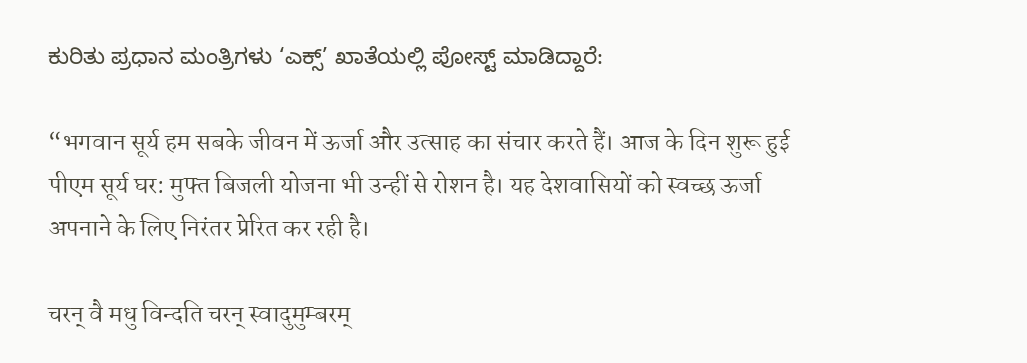ಕುರಿತು ಪ್ರಧಾನ ಮಂತ್ರಿಗಳು ‘ಎಕ್ಸ್’ ಖಾತೆಯಲ್ಲಿ ಪೋಸ್ಟ್ ಮಾಡಿದ್ದಾರೆ:

“भगवान सूर्य हम सबके जीवन में ऊर्जा और उत्साह का संचार करते हैं। आज के दिन शुरू हुई पीएम सूर्य घर: मुफ्त बिजली योजना भी उन्हीं से रोशन है। यह देशवासियों को स्वच्छ ऊर्जा अपनाने के लिए निरंतर प्रेरित कर रही है।

चरन् वै मधु विन्दति चरन् स्वादुमुम्बरम्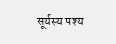सूर्यस्य पश्य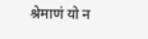श्रेमाणं यो न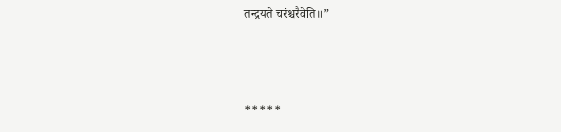तन्द्रयते चरंश्चरैवेति॥”



*****